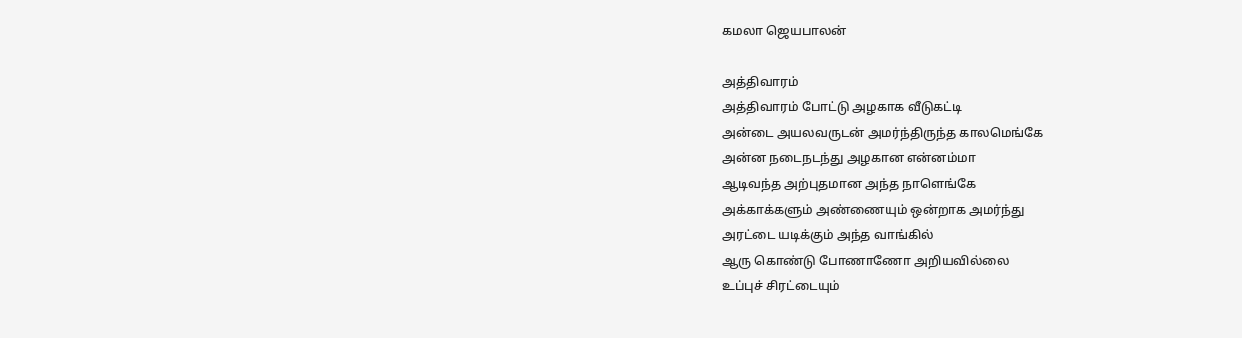கமலா ஜெயபாலன்

அத்திவாரம்
அத்திவாரம் போட்டு அழகாக வீடுகட்டி
அன்டை அயலவருடன் அமர்ந்திருந்த காலமெங்கே
அன்ன நடைநடந்து அழகான என்னம்மா
ஆடிவந்த அற்புதமான அந்த நாளெங்கே
அக்காக்களும் அண்ணையும் ஒன்றாக அமர்ந்து
அரட்டை யடிக்கும் அந்த வாங்கில்
ஆரு கொண்டு போணாணோ அறியவில்லை
உப்புச் சிரட்டையும்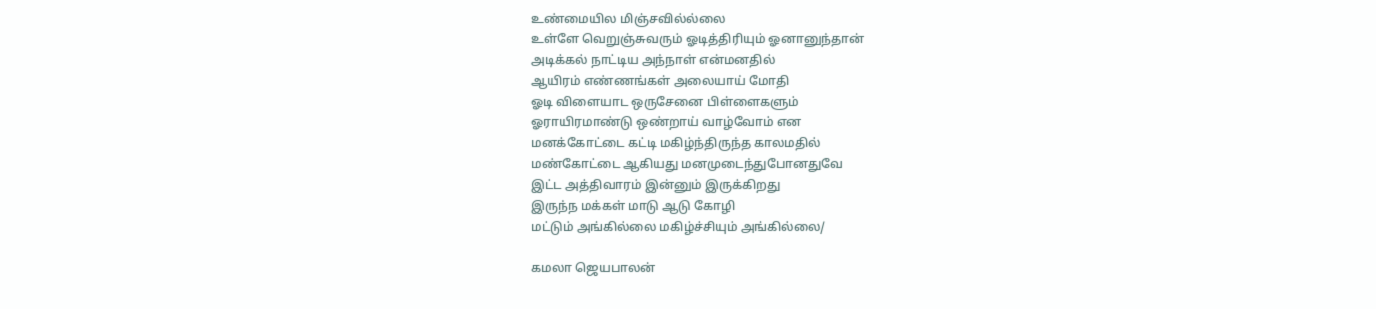உண்மையில மிஞ்சவில்ல்லை
உள்ளே வெறுஞ்சுவரும் ஓடித்திரியும் ஓனானுந்தான்
அடிக்கல் நாட்டிய அந்நாள் என்மனதில்
ஆயிரம் எண்ணங்கள் அலையாய் மோதி
ஓடி விளையாட ஒருசேனை பிள்ளைகளும்
ஓராயிரமாண்டு ஒண்றாய் வாழ்வோம் என
மனக்கோட்டை கட்டி மகிழ்ந்திருந்த காலமதில்
மண்கோட்டை ஆகியது மனமுடைந்துபோனதுவே
இட்ட அத்திவாரம் இன்னும் இருக்கிறது
இருந்ந மக்கள் மாடு ஆடு கோழி
மட்டும் அங்கில்லை மகிழ்ச்சியும் அங்கில்லை/

கமலா ஜெயபாலன்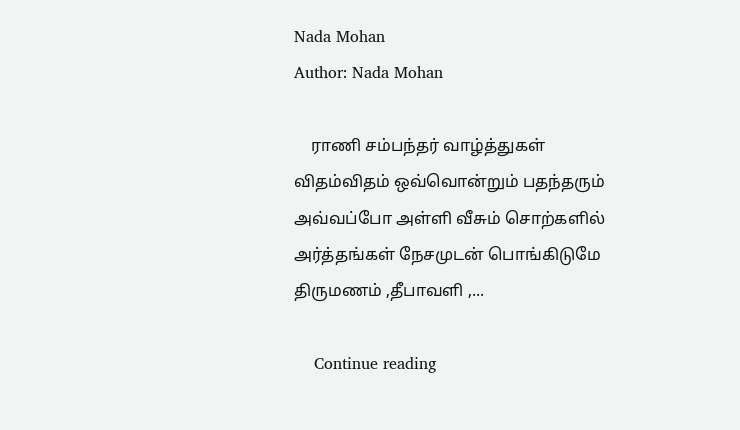Nada Mohan
Author: Nada Mohan

    ராணி சம்பந்தர் வாழ்த்துகள் விதம்விதம் ஒவ்வொன்றும் பதந்தரும் அவ்வப்போ அள்ளி வீசும் சொற்களில் அர்த்தங்கள் நேசமுடன் பொங்கிடுமே திருமணம் ,தீபாவளி ,...

    Continue reading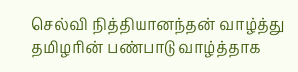செல்வி நித்தியானந்தன் வாழ்த்து தமிழரின் பண்பாடு வாழ்த்தாக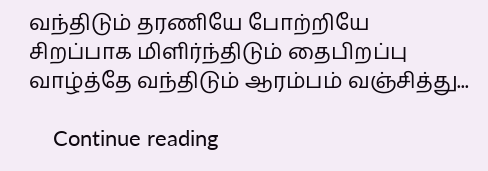வந்திடும் தரணியே போற்றியே சிறப்பாக மிளிர்ந்திடும் தைபிறப்பு வாழ்த்தே வந்திடும் ஆரம்பம் வஞ்சித்து...

    Continue reading